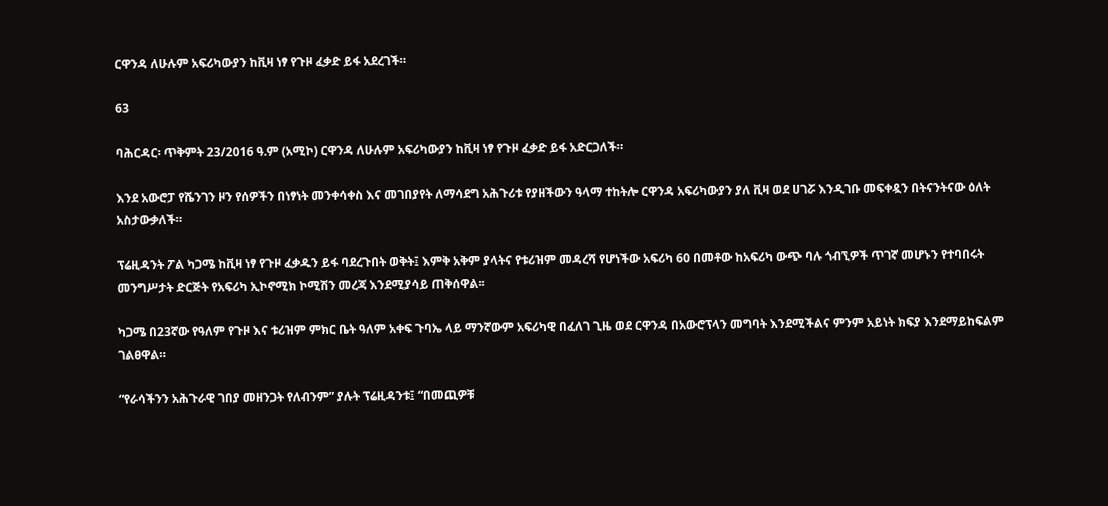ርዋንዳ ለሁሉም አፍሪካውያን ከቪዛ ነፃ የጉዞ ፈቃድ ይፋ አደረገች።

63

ባሕርዳር፡ ጥቅምት 23/2016 ዓ.ም (አሚኮ) ርዋንዳ ለሁሉም አፍሪካውያን ከቪዛ ነፃ የጉዞ ፈቃድ ይፋ አድርጋለች።

እንደ አውሮፓ የሼንገን ዞን የሰዎችን በነፃነት መንቀሳቀስ እና መገበያየት ለማሳደግ አሕጉሪቱ የያዘችውን ዓላማ ተከትሎ ርዋንዳ አፍሪካውያን ያለ ቪዛ ወደ ሀገሯ እንዲገቡ መፍቀዷን በትናንትናው ዕለት አስታውቃለች።

ፕሬዚዳንት ፖል ካጋሜ ከቪዛ ነፃ የጉዞ ፈቃዱን ይፋ ባደረጉበት ወቅት፤ እምቅ አቅም ያላትና የቱሪዝም መዳረሻ የሆነችው አፍሪካ 60 በመቶው ከአፍሪካ ውጭ ባሉ ጎብኚዎች ጥገኛ መሆኑን የተባበሩት መንግሥታት ድርጅት የአፍሪካ ኢኮኖሚክ ኮሚሽን መረጃ እንደሚያሳይ ጠቅሰዋል፡፡

ካጋሜ በ23ኛው የዓለም የጉዞ እና ቱሪዝም ምክር ቤት ዓለም አቀፍ ጉባኤ ላይ ማንኛውም አፍሪካዊ በፈለገ ጊዜ ወደ ርዋንዳ በአውሮፕላን መግባት እንደሚችልና ምንም አይነት ክፍያ እንደማይከፍልም ገልፀዋል።

“የራሳችንን አሕጉራዊ ገበያ መዘንጋት የለብንም” ያሉት ፕሬዚዳንቱ፤ “በመጪዎቹ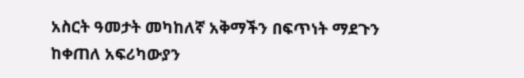አስርት ዓመታት መካከለኛ አቅማችን በፍጥነት ማደጉን ከቀጠለ አፍሪካውያን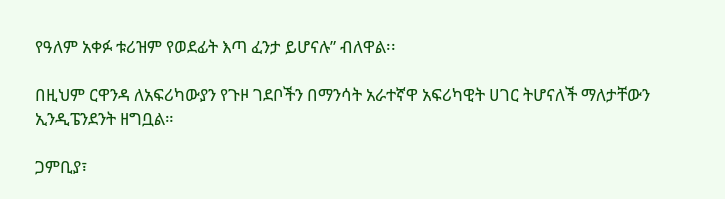የዓለም አቀፉ ቱሪዝም የወደፊት እጣ ፈንታ ይሆናሉ” ብለዋል፡፡

በዚህም ርዋንዳ ለአፍሪካውያን የጉዞ ገደቦችን በማንሳት አራተኛዋ አፍሪካዊት ሀገር ትሆናለች ማለታቸውን ኢንዲፔንደንት ዘግቧል።

ጋምቢያ፣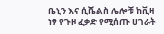ቤኒን እና ሲሼልስ ሌሎቹ ከቪዛ ነፃ የጉዞ ፈቃድ የሚሰጡ ሀገራት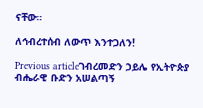ናቸው።

ለኅብረተሰብ ለውጥ እንተጋለን!

Previous articleገብረመድን ኃይሌ የኢትዮጵያ ብሔራዊ ቡድን አሠልጣኝ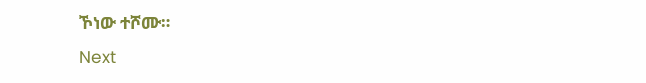ኾነው ተሾሙ።
Next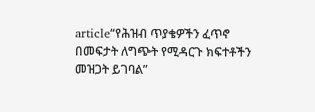article“የሕዝብ ጥያቄዎችን ፈጥኖ በመፍታት ለግጭት የሚዳርጉ ክፍተቶችን መዝጋት ይገባል”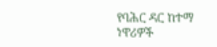የባሕር ዳር ከተማ ነዋሪዎች